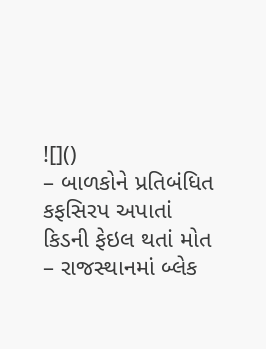![]()
– બાળકોને પ્રતિબંધિત કફસિરપ અપાતાં કિડની ફેઇલ થતાં મોત
– રાજસ્થાનમાં બ્લેક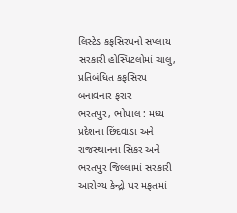લિસ્ટેડ કફસિરપનો સપ્લાય સરકારી હોસ્પિટલોમાં ચાલુ, પ્રતિબંધિત કફસિરપ બનાવનાર ફરાર
ભરતપુર, ભોપાલ : મધ્ય પ્રદેશના છિંદવાડા અને રાજસ્થાનના સિકર અને ભરતપુર જિલ્લામાં સરકારી આરોગ્ય કેન્દ્રો પર મફતમાં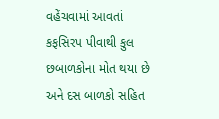વહેંચવામાં આવતાં કફસિરપ પીવાથી કુલ છબાળકોના મોત થયા છે અને દસ બાળકો સહિત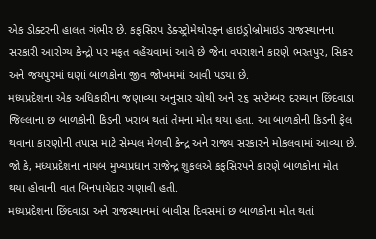એક ડોક્ટરની હાલત ગંભીર છે. કફસિરપ ડેક્સ્ટ્રોમેથોરફન હાઇડ્રોબ્રોમાઇડ રાજસ્થાનના સરકારી આરોગ્ય કેન્દ્રો પર મફત વહેંચવામાં આવે છે જેના વપરાશને કારણે ભરતપુર, સિકર અને જયપુરમાં ઘણાં બાળકોના જીવ જોખમમાં આવી પડયા છે.
મધ્યપ્રદેશના એક અધિકારીના જણાવ્યા અનુસાર ચોથી અને ૨૬ સપ્ટેમ્બર દરમ્યાન છિંદવાડા જિલ્લાના છ બાળકોની કિડની ખરાબ થતાં તેમના મોત થયા હતા. આ બાળકોની કિડની ફેલ થવાના કારણોની તપાસ માટે સેમ્પલ મેળવી કેન્દ્ર અને રાજ્ય સરકારને મોકલવામાં આવ્યા છે. જો કે, મધ્યપ્રદેશના નાયબ મુખ્યપ્રધાન રાજેન્દ્ર શુકલએ કફસિરપને કારણે બાળકોના મોત થયા હોવાની વાત બિનપાયેદાર ગણાવી હતી.
મધ્યપ્રદેશના છિંદવાડા અને રાજસ્થાનમાં બાવીસ દિવસમાં છ બાળકોના મોત થતાં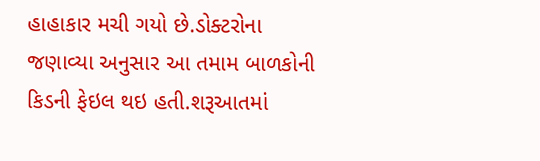હાહાકાર મચી ગયો છે.ડોક્ટરોના જણાવ્યા અનુસાર આ તમામ બાળકોની કિડની ફેઇલ થઇ હતી.શરૂઆતમાં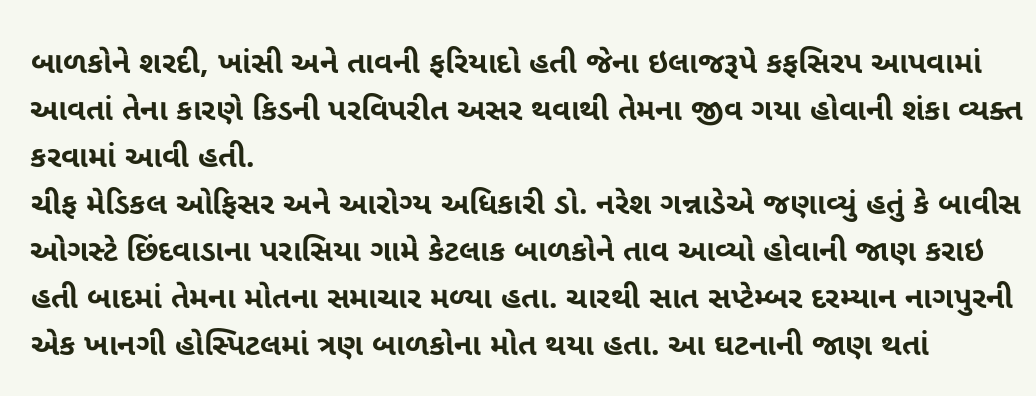બાળકોને શરદી, ખાંસી અને તાવની ફરિયાદો હતી જેના ઇલાજરૂપે કફસિરપ આપવામાં આવતાં તેના કારણે કિડની પરવિપરીત અસર થવાથી તેમના જીવ ગયા હોવાની શંકા વ્યક્ત કરવામાં આવી હતી.
ચીફ મેડિકલ ઓફિસર અને આરોગ્ય અધિકારી ડો. નરેશ ગન્નાડેએ જણાવ્યું હતું કે બાવીસ ઓગસ્ટે છિંદવાડાના પરાસિયા ગામે કેટલાક બાળકોને તાવ આવ્યો હોવાની જાણ કરાઇ હતી બાદમાં તેમના મોતના સમાચાર મળ્યા હતા. ચારથી સાત સપ્ટેમ્બર દરમ્યાન નાગપુરની એક ખાનગી હોસ્પિટલમાં ત્રણ બાળકોના મોત થયા હતા. આ ઘટનાની જાણ થતાં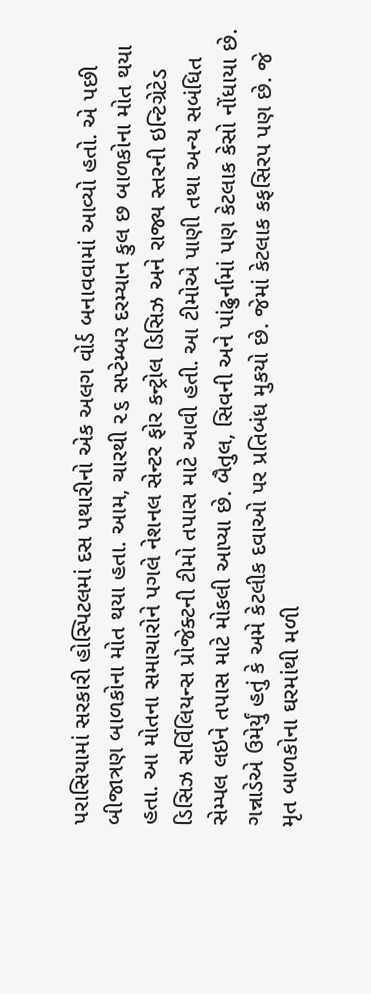પરાસિયામાં સરકારી હોસ્પિટલમાં દસ પથારીનો એક અલગ વોર્ડ બનાવવામાં આવ્યો હતો. એ પછી બીજાત્રણ બાળકોના મોત થયા હતા. આમ, ચારથી ૨૬ સપ્ટેમ્બર દરમ્યાન કુલ છ બાળકોના મોત થયા હતા. આ મોતના સમાચારોને પગલે નેશનલ સેન્ટર ફોર કન્ટ્રોલ ડિસિઝ અને રાજ્ય સ્તરની ઇન્ટિગ્રેટેડ ડિસિઝ સર્વિલિયન્સ પ્રોજેક્ટની ટીમો તપાસ માટે આવી હતી. આ ટીમોએ પાણી તથા અન્ય સબંધિત સેમ્પલ લઇને તપાસ માટે મોકલી આપ્યા છે. બૈતુલ, સિવની અને પાંઢુર્નામાં પણ કેટલાક કેસો નોંધાયા છે. ગન્નાડેએ ઉમેર્યું હતું કે અમે કેટલીક દવાઓ પર પ્રતિબંધ મુકયો છે. જેમાં કેટલાક કફસિરપ પણ છે. જે મૃત બાળકોના ઘરમાંથી મળી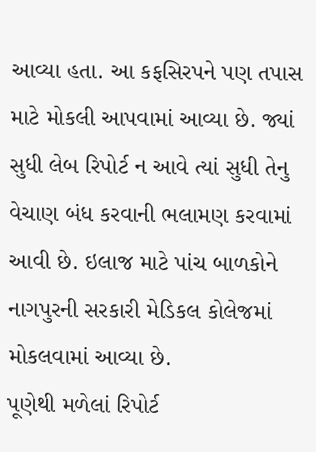આવ્યા હતા. આ કફસિરપને પણ તપાસ માટે મોકલી આપવામાં આવ્યા છે. જ્યાં સુધી લેબ રિપોર્ટ ન આવે ત્યાં સુધી તેનુ વેચાણ બંધ કરવાની ભલામણ કરવામાં આવી છે. ઇલાજ માટે પાંચ બાળકોને નાગપુરની સરકારી મેડિકલ કોલેજમાં મોકલવામાં આવ્યા છે.
પૂણેથી મળેલાં રિપોર્ટ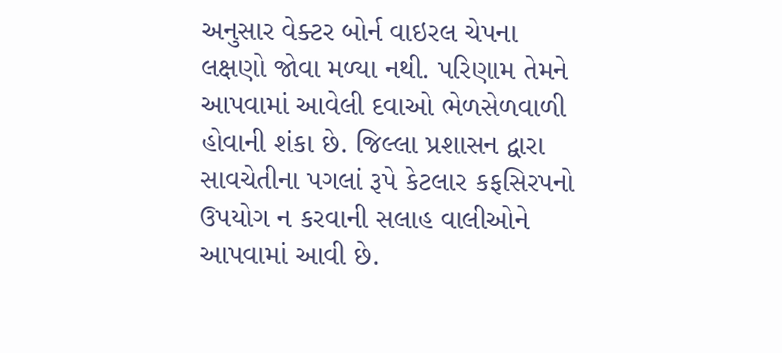અનુસાર વેક્ટર બોર્ન વાઇરલ ચેપના લક્ષણો જોવા મળ્યા નથી. પરિણામ તેમને આપવામાં આવેલી દવાઓ ભેળસેળવાળી હોવાની શંકા છે. જિલ્લા પ્રશાસન દ્વારા સાવચેતીના પગલાં રૂપે કેટલાર કફસિરપનો ઉપયોગ ન કરવાની સલાહ વાલીઓને આપવામાં આવી છે.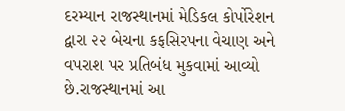દરમ્યાન રાજસ્થાનમાં મેડિકલ કોર્પોરેશન દ્વારા ૨૨ બેચના કફસિરપના વેચાણ અને વપરાશ પર પ્રતિબંધ મુકવામાં આવ્યો છે.રાજસ્થાનમાં આ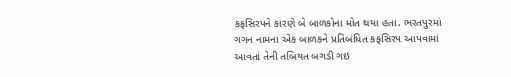કફસિરપને કારણે બે બાળકોના મોત થયા હતા. ભરતપુરમાં ગગન નામના એક બાળકને પ્રતિબંધિત કફસિરપ આપવામાં આવતાં તેની તબિયત બગડી ગઇ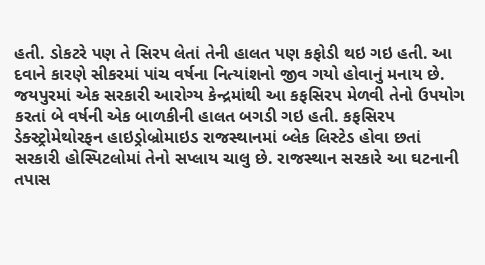હતી. ડોકટરે પણ તે સિરપ લેતાં તેની હાલત પણ કફોડી થઇ ગઇ હતી. આ દવાને કારણે સીકરમાં પાંચ વર્ષના નિત્યાંશનો જીવ ગયો હોવાનું મનાય છે. જયપુરમાં એક સરકારી આરોગ્ય કેન્દ્રમાંથી આ કફસિરપ મેળવી તેનો ઉપયોગ કરતાં બે વર્ષની એક બાળકીની હાલત બગડી ગઇ હતી. કફસિરપ ડેક્સ્ટ્રોમેથોરફન હાઇડ્રોબ્રોમાઇડ રાજસ્થાનમાં બ્લેક લિસ્ટેડ હોવા છતાં સરકારી હોસ્પિટલોમાં તેનો સપ્લાય ચાલુ છે. રાજસ્થાન સરકારે આ ઘટનાની તપાસ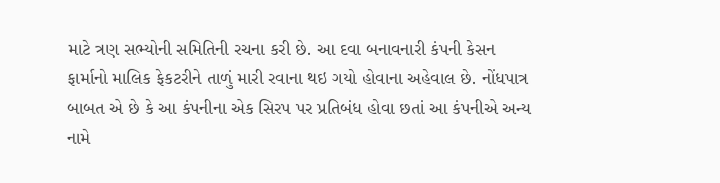માટે ત્રણ સભ્યોની સમિતિની રચના કરી છે. આ દવા બનાવનારી કંપની કેસન ફાર્માનો માલિક ફેકટરીને તાળું મારી રવાના થઇ ગયો હોવાના અહેવાલ છે. નોંધપાત્ર બાબત એ છે કે આ કંપનીના એક સિરપ પર પ્રતિબંધ હોવા છતાં આ કંપનીએ અન્ય નામે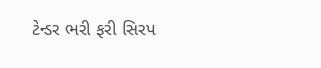ટેન્ડર ભરી ફરી સિરપ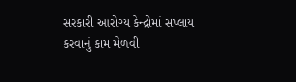સરકારી આરોગ્ય કેન્દ્રોમાં સપ્લાય કરવાનું કામ મેળવી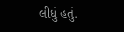લીધું હતું.